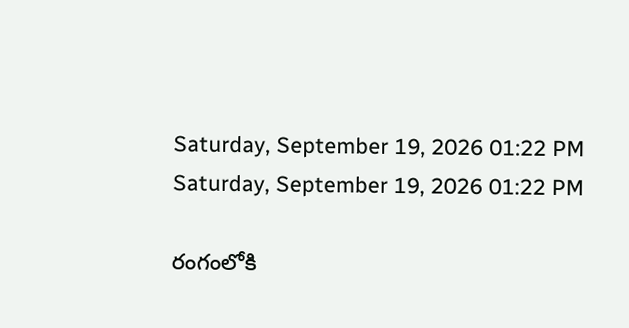Saturday, September 19, 2026 01:22 PM
Saturday, September 19, 2026 01:22 PM

రంగంలోకి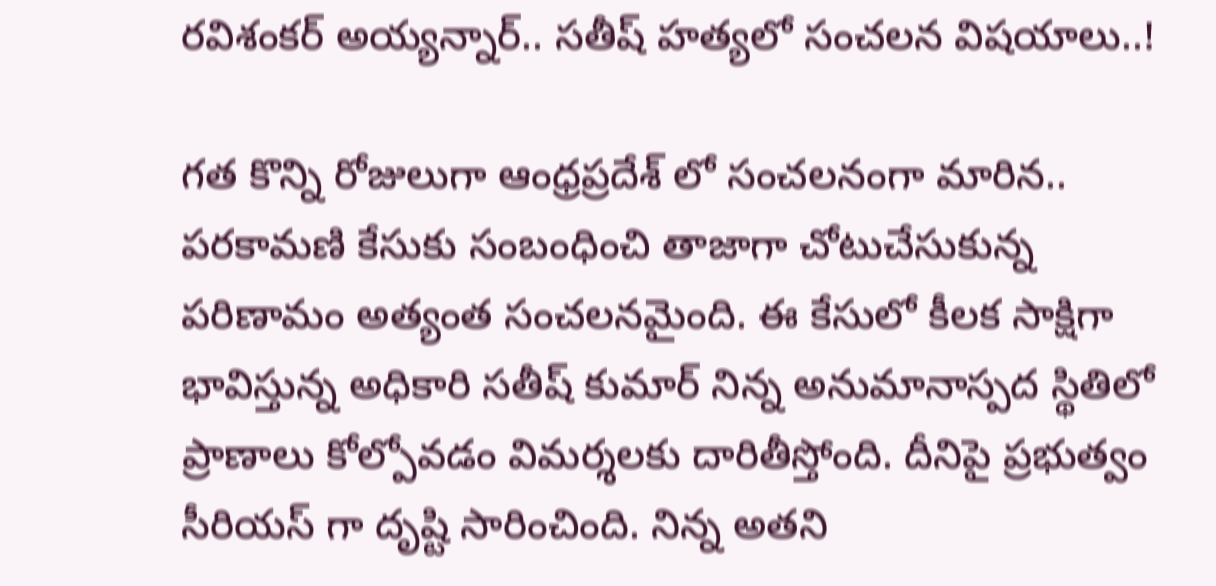రవిశంకర్ అయ్యన్నార్.. సతీష్ హత్యలో సంచలన విషయాలు..!

గత కొన్ని రోజులుగా ఆంధ్రప్రదేశ్ లో సంచలనంగా మారిన.. పరకామణి కేసుకు సంబంధించి తాజాగా చోటుచేసుకున్న పరిణామం అత్యంత సంచలనమైంది. ఈ కేసులో కీలక సాక్షిగా భావిస్తున్న అధికారి సతీష్ కుమార్ నిన్న అనుమానాస్పద స్థితిలో ప్రాణాలు కోల్పోవడం విమర్శలకు దారితీస్తోంది. దీనిపై ప్రభుత్వం సీరియస్ గా దృష్టి సారించింది. నిన్న అతని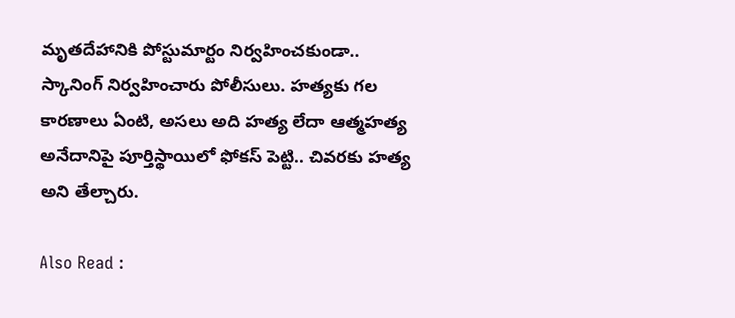మృతదేహానికి పోస్టుమార్టం నిర్వహించకుండా.. స్కానింగ్ నిర్వహించారు పోలీసులు. హత్యకు గల కారణాలు ఏంటి, అసలు అది హత్య లేదా ఆత్మహత్య అనేదానిపై పూర్తిస్థాయిలో ఫోకస్ పెట్టి.. చివరకు హత్య అని తేల్చారు.

Also Read :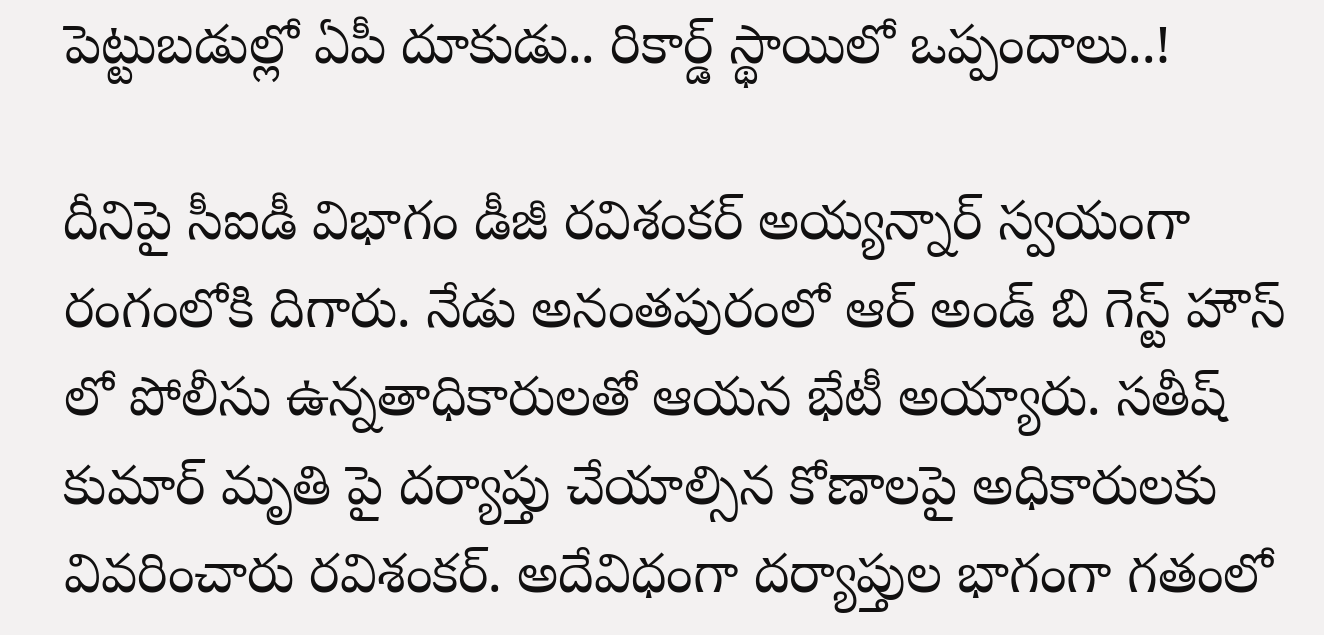పెట్టుబడుల్లో ఏపీ దూకుడు.. రికార్డ్ స్థాయిలో ఒప్పందాలు..!

దీనిపై సీఐడీ విభాగం డీజీ రవిశంకర్ అయ్యన్నార్ స్వయంగా రంగంలోకి దిగారు. నేడు అనంతపురంలో ఆర్ అండ్ బి గెస్ట్ హౌస్ లో పోలీసు ఉన్నతాధికారులతో ఆయన భేటీ అయ్యారు. సతీష్ కుమార్ మృతి పై దర్యాప్తు చేయాల్సిన కోణాలపై అధికారులకు వివరించారు రవిశంకర్. అదేవిధంగా దర్యాప్తుల భాగంగా గతంలో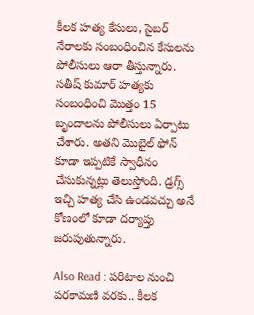కీలక హత్య కేసులు, సైబర్ నేరాలకు సంబంధించిన కేసులను పోలీసులు ఆరా తీస్తున్నారు. సతీష్ కుమార్ హత్యకు సంబంధించి మొత్తం 15 బృందాలను పోలీసులు ఏర్పాటు చేశారు. అతని మొబైల్ ఫోన్ కూడా ఇప్పటికే స్వాధీనం చేసుకున్నట్లు తెలుస్తోంది. డ్రగ్స్ ఇచ్చి హత్య చేసి ఉండవచ్చు అనే కోణంలో కూడా దర్యాప్తు జరుపుతున్నారు.

Also Read : పరిటాల నుంచి పరకామణి వరకు.. కీలక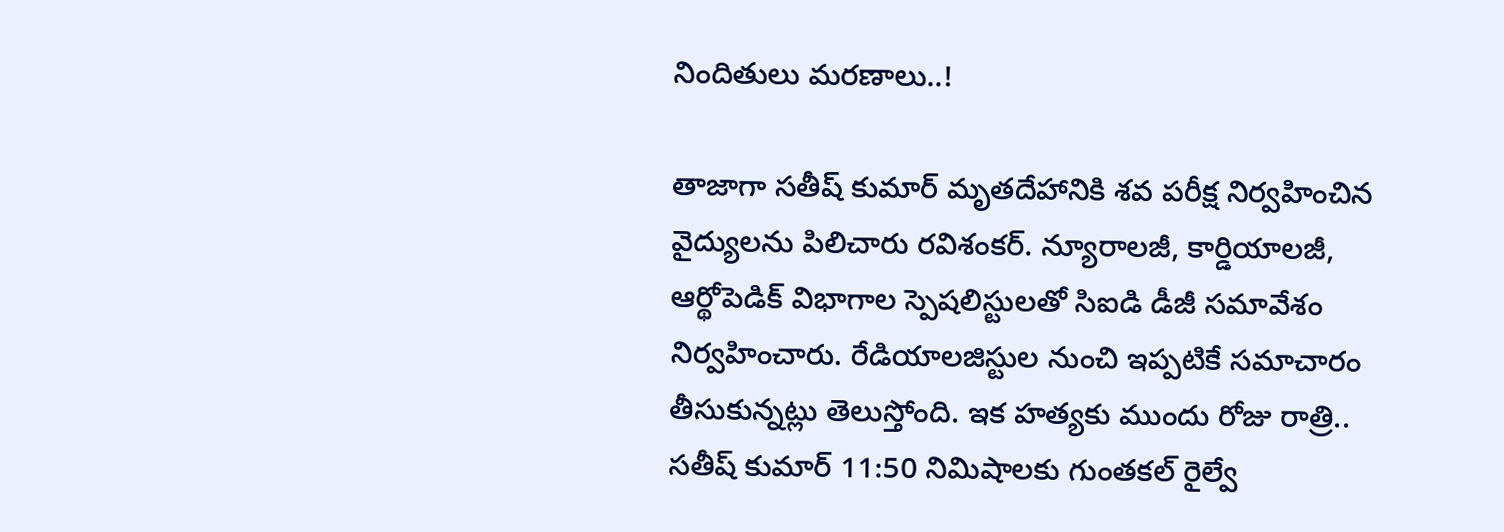నిందితులు మరణాలు..!

తాజాగా సతీష్ కుమార్ మృతదేహానికి శవ పరీక్ష నిర్వహించిన వైద్యులను పిలిచారు రవిశంకర్. న్యూరాలజీ, కార్డియాలజీ, ఆర్థోపెడిక్ విభాగాల స్పెషలిస్టులతో సిఐడి డీజీ సమావేశం నిర్వహించారు. రేడియాలజిస్టుల నుంచి ఇప్పటికే సమాచారం తీసుకున్నట్లు తెలుస్తోంది. ఇక హత్యకు ముందు రోజు రాత్రి.. సతీష్ కుమార్ 11:50 నిమిషాలకు గుంతకల్ రైల్వే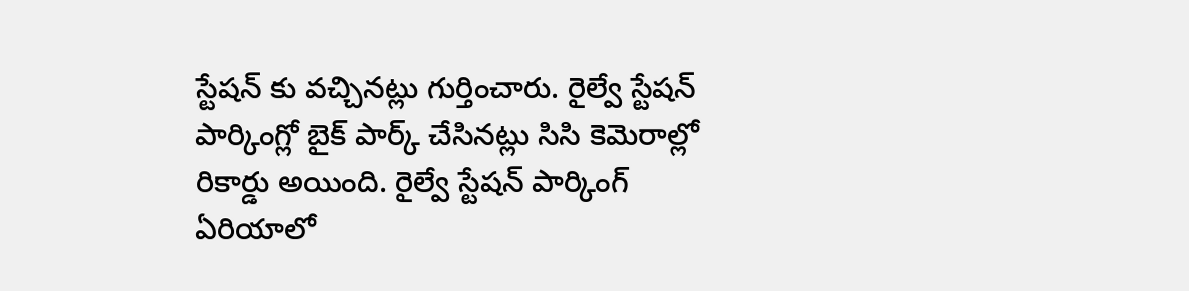స్టేషన్ కు వచ్చినట్లు గుర్తించారు. రైల్వే స్టేషన్ పార్కింగ్లో బైక్ పార్క్ చేసినట్లు సిసి కెమెరాల్లో రికార్డు అయింది. రైల్వే స్టేషన్ పార్కింగ్ ఏరియాలో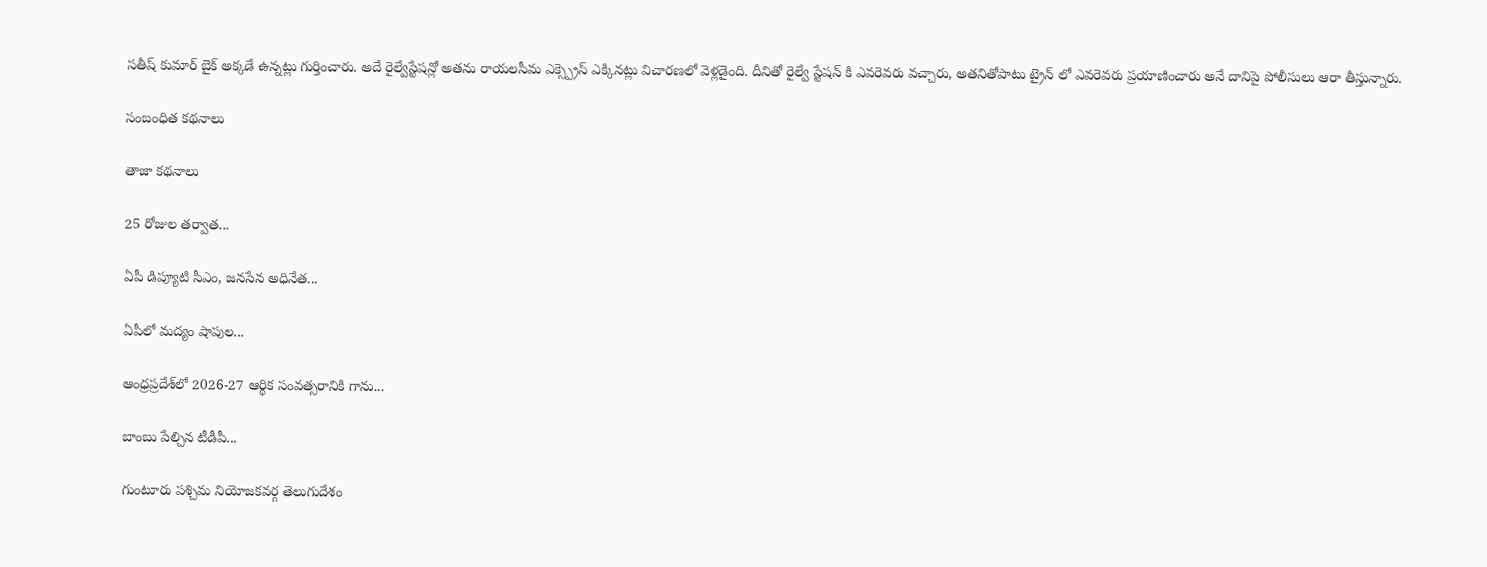సతీష్ కుమార్ బైక్ అక్కడే ఉన్నట్లు గుర్తించారు. అదే రైల్వేస్టేషన్లో అతను రాయలసీమ ఎక్స్ప్రెస్ ఎక్కినట్లు విచారణలో వెళ్లడైంది. దీనితో రైల్వే స్టేషన్ కి ఎవరెవరు వచ్చారు, అతనితోపాటు ట్రైన్ లో ఎవరెవరు ప్రయాణించారు అనే దానిపై పోలీసులు ఆరా తీస్తున్నారు.

సంబంధిత కథనాలు

తాజా కథనాలు

25 రోజుల తర్వాత...

ఏపీ డిప్యూటి సీఎం, జనసేన అధినేత...

ఏపీలో మద్యం షాపుల...

ఆంధ్రప్రదేశ్‌లో 2026-27 ఆర్థిక సంవత్సరానికి గాను...

బాంబు పేల్చిన టీడీపీ...

గుంటూరు పశ్చిమ నియోజకవర్గ తెలుగుదేశం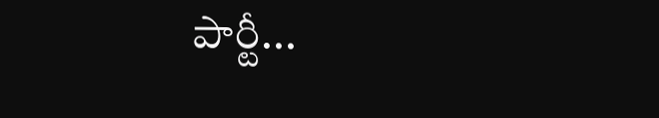పార్టీ...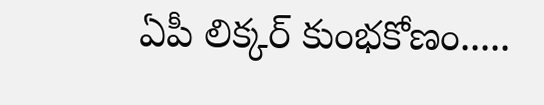ఏపీ లిక్కర్ కుంభకోణం.....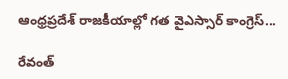ఆంధ్రప్రదేశ్ రాజకీయాల్లో గత వైఎస్సార్ కాంగ్రెస్...

రేవంత్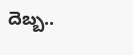దెబ్బ..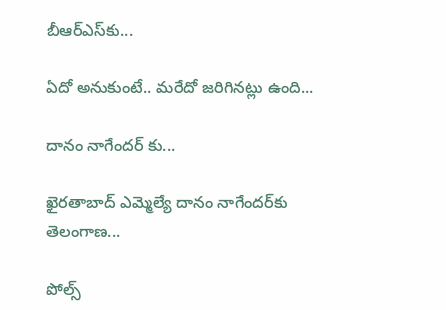బీఆర్ఎస్‌కు...

ఏదో అనుకుంటే.. మరేదో జరిగినట్లు ఉంది...

దానం నాగేందర్ కు...

ఖైరతాబాద్‌ ఎమ్మెల్యే దానం నాగేందర్‌కు తెలంగాణ...

పోల్స్